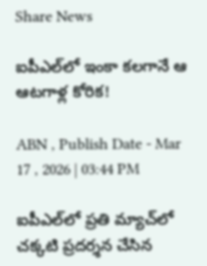Share News

ఐపీఎల్‌లో ఇంకా కలగానే ఆ ఆటగాళ్ల కోరిక!

ABN , Publish Date - Mar 17 , 2026 | 03:44 PM

ఐపీఎల్‌లో ప్రతి మ్యాచ్‌లో చక్కటి ప్రదర్శన చేసిన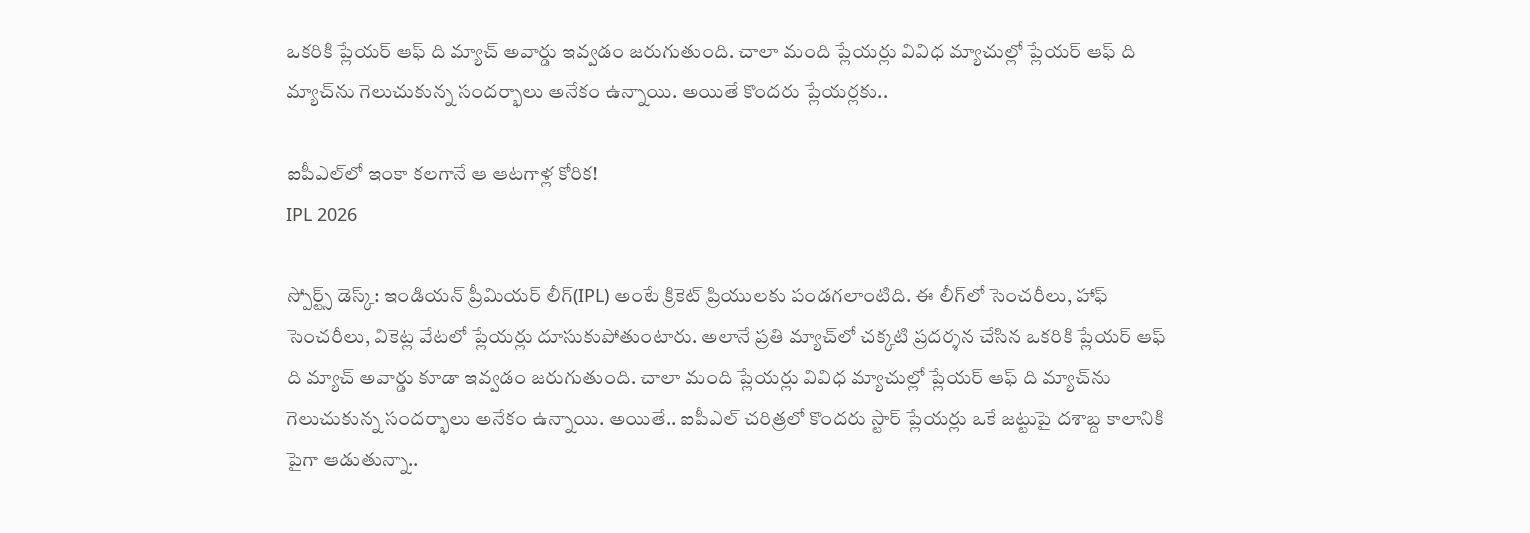ఒకరికి ప్లేయర్ ఆఫ్ ది మ్యాచ్ అవార్డు ఇవ్వడం జరుగుతుంది. చాలా మంది ప్లేయర్లు వివిధ మ్యాచుల్లో ప్లేయర్ ఆఫ్ ది మ్యాచ్‌ను గెలుచుకున్న సందర్భాలు అనేకం ఉన్నాయి. అయితే కొందరు ప్లేయర్లకు..

ఐపీఎల్‌లో ఇంకా కలగానే ఆ ఆటగాళ్ల కోరిక!
IPL 2026

స్పోర్ట్స్ డెస్క్: ఇండియన్ ప్రీమియర్ లీగ్(IPL) అంటే క్రికెట్ ప్రియులకు పండగలాంటిది. ఈ లీగ్‌లో సెంచరీలు, హాఫ్ సెంచరీలు, వికెట్ల వేటలో ప్లేయర్లు దూసుకుపోతుంటారు. అలానే ప్రతి మ్యాచ్‌లో చక్కటి ప్రదర్శన చేసిన ఒకరికి ప్లేయర్ ఆఫ్ ది మ్యాచ్ అవార్డు కూడా ఇవ్వడం జరుగుతుంది. చాలా మంది ప్లేయర్లు వివిధ మ్యాచుల్లో ప్లేయర్ ఆఫ్ ది మ్యాచ్‌ను గెలుచుకున్న సందర్భాలు అనేకం ఉన్నాయి. అయితే.. ఐపీఎల్ చరిత్రలో కొందరు స్టార్ ప్లేయర్లు ఒకే జట్టుపై దశాబ్ద కాలానికి పైగా ఆడుతున్నా..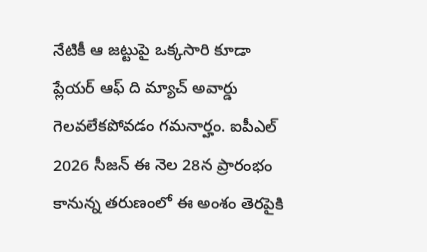నేటికీ ఆ జట్టుపై ఒక్కసారి కూడా ప్లేయర్ ఆఫ్ ది మ్యాచ్ అవార్డు గెలవలేకపోవడం గమనార్హం. ఐపీఎల్ 2026 సీజన్ ఈ నెల 28న ప్రారంభం కానున్న తరుణంలో ఈ అంశం తెరపైకి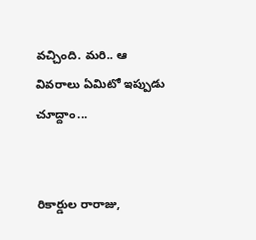వచ్చింది. మరి.. ఆ వివరాలు ఏమిటో ఇప్పుడు చూద్దాం...


రికార్డుల రారాజు,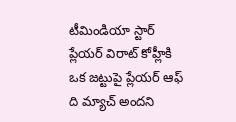టీమిండియా స్టార్ ప్లేయర్ విరాట్ కోహ్లీకి ఒక జట్టుపై ప్లేయర్ ఆఫ్ ది మ్యాచ్ అందని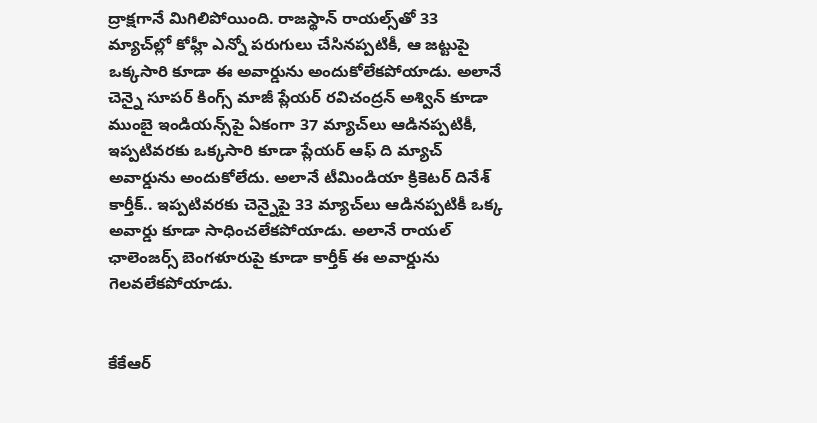ద్రాక్షగానే మిగిలిపోయింది. రాజస్థాన్ రాయల్స్‌తో 33 మ్యాచ్‌ల్లో కోహ్లీ ఎన్నో పరుగులు చేసినప్పటికీ, ఆ జట్టుపై ఒక్కసారి కూడా ఈ అవార్డును అందుకోలేకపోయాడు. అలానే చెన్నై సూపర్ కింగ్స్ మాజీ ప్లేయర్ రవిచంద్రన్ అశ్విన్‌ కూడా ముంబై ఇండియన్స్‌పై ఏకంగా 37 మ్యాచ్‌లు ఆడినప్పటికీ, ఇప్పటివరకు ఒక్కసారి కూడా ప్లేయర్ ఆఫ్ ది మ్యాచ్ అవార్డును అందుకోలేదు. అలానే టీమిండియా క్రికెటర్ దినేశ్ కార్తీక్.. ఇప్పటివరకు చెన్నైపై 33 మ్యాచ్‌లు ఆడినప్పటికీ ఒక్క అవార్డు కూడా సాధించలేకపోయాడు. అలానే రాయల్ ఛాలెంజర్స్ బెంగళూరుపై కూడా కార్తీక్ ఈ అవార్డును గెలవలేకపోయాడు.


కేకేఆర్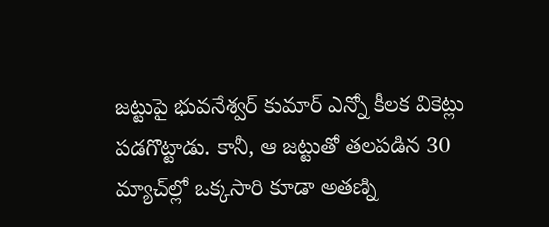జట్టుపై భువనేశ్వర్ కుమార్ ఎన్నో కీలక వికెట్లు పడగొట్టాడు. కానీ, ఆ జట్టుతో తలపడిన 30 మ్యాచ్‌ల్లో ఒక్కసారి కూడా అతణ్ని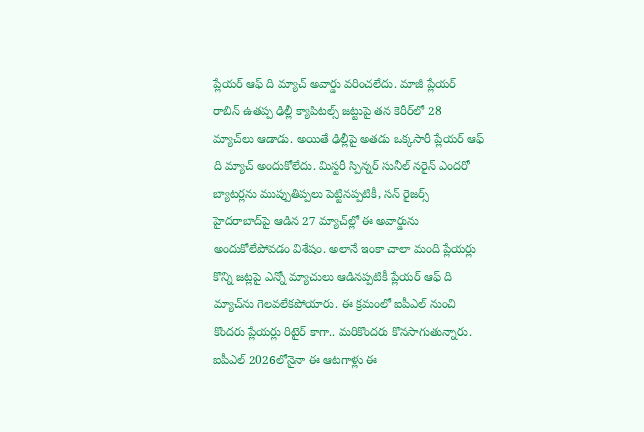ప్లేయర్ ఆఫ్ ది మ్యాచ్ అవార్డు వరించలేదు. మాజీ ప్లేయర్ రాబిన్ ఉతప్ప ఢిల్లీ క్యాపిటల్స్ జట్టుపై తన కెరీర్‌లో 28 మ్యాచ్‌లు ఆడాడు. అయితే ఢిల్లీపై అతడు ఒక్కసారీ ప్లేయర్ ఆఫ్ ది మ్యాచ్‌ అందుకోలేదు. మిస్టరీ స్పిన్నర్ సునీల్ నరైన్ ఎందరో బ్యాటర్లను ముప్పుతిప్పలు పెట్టినప్పటికీ, సన్ రైజర్స్ హైదరాబాద్‌పై ఆడిన 27 మ్యాచ్‌ల్లో ఈ అవార్డును అందుకోలేపోవడం విశేషం. అలానే ఇంకా చాలా మంది ప్లేయర్లు కొన్ని జట్లపై ఎన్నో మ్యాచులు ఆడినప్పటికీ ప్లేయర్ ఆఫ్ ది మ్యాచ్‍ను గెలవలేకపోయారు. ఈ క్రమంలో ఐపీఎల్ నుంచి కొందరు ప్లేయర్లు రిటైర్ కాగా.. మరికొందరు కొనసాగుతున్నారు. ఐపీఎల్ 2026లోనైనా ఈ ఆటగాళ్లు ఈ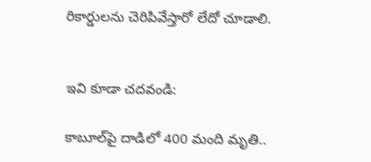రికార్డులను చెరిపివేస్తారో లేదో చూడాలి.


ఇవి కూడా చదవండి:

కాబూల్‌పై దాడిలో 400 మంది మృతి..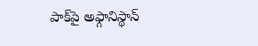పాక్‌పై అఫ్గానిస్థాన్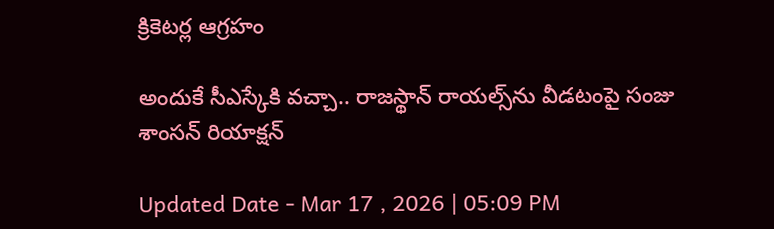క్రికెటర్ల ఆగ్రహం

అందుకే సీఎస్కేకి వచ్చా.. రాజస్థాన్ రాయల్స్‌ను వీడటంపై సంజు శాంసన్ రియాక్షన్

Updated Date - Mar 17 , 2026 | 05:09 PM